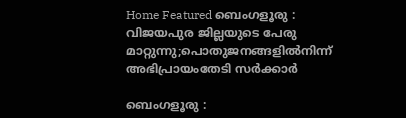Home Featured ബെംഗളൂരു : വിജയപുര ജില്ലയുടെ പേരു മാറ്റുന്നു;പൊതുജനങ്ങളിൽനിന്ന് അഭിപ്രായംതേടി സർക്കാർ

ബെംഗളൂരു :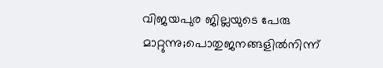വിജയപുര ജില്ലയുടെ പേരു മാറ്റുന്നു;പൊതുജനങ്ങളിൽനിന്ന്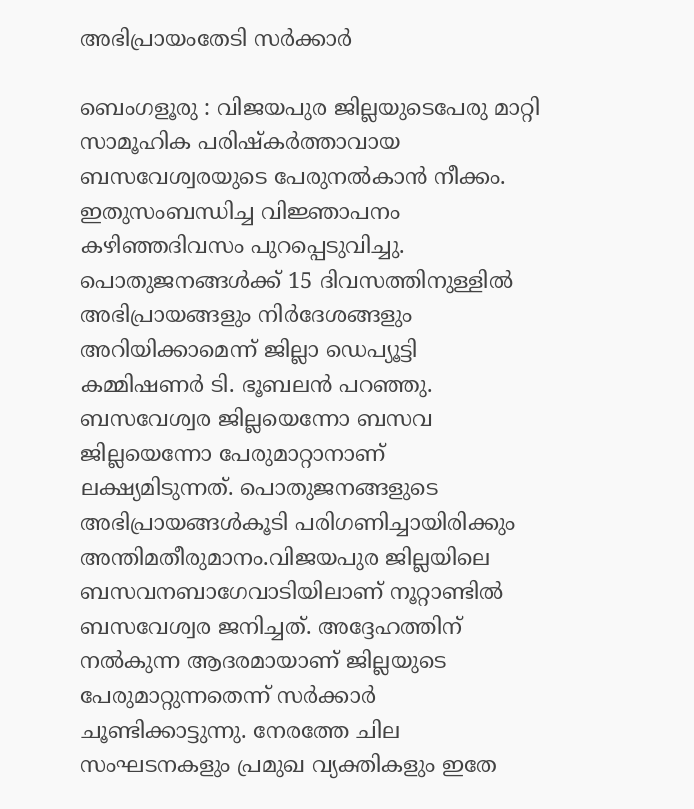അഭിപ്രായംതേടി സർക്കാർ

ബെംഗളൂരു : വിജയപുര ജില്ലയുടെപേരു മാറ്റി സാമൂഹിക പരിഷ്കർത്താവായ ബസവേശ്വരയുടെ പേരുനൽകാൻ നീക്കം. ഇതുസംബന്ധിച്ച വിജ്ഞാപനം കഴിഞ്ഞദിവസം പുറപ്പെടുവിച്ചു. പൊതുജനങ്ങൾക്ക് 15 ദിവസത്തിനുള്ളിൽ അഭിപ്രായങ്ങളും നിർദേശങ്ങളും അറിയിക്കാമെന്ന് ജില്ലാ ഡെപ്യൂട്ടി കമ്മിഷണർ ടി. ഭൂബലൻ പറഞ്ഞു. ബസവേശ്വര ജില്ലയെന്നോ ബസവ ജില്ലയെന്നോ പേരുമാറ്റാനാണ് ലക്ഷ്യമിടുന്നത്. പൊതുജനങ്ങളുടെ അഭിപ്രായങ്ങൾകൂടി പരിഗണിച്ചായിരിക്കും അന്തിമതീരുമാനം.വിജയപുര ജില്ലയിലെ ബസവനബാഗേവാടിയിലാണ് നൂറ്റാണ്ടിൽ ബസവേശ്വര ജനിച്ചത്. അദ്ദേഹത്തിന് നൽകുന്ന ആദരമായാണ് ജില്ലയുടെ പേരുമാറ്റുന്നതെന്ന് സർക്കാർ ചൂണ്ടിക്കാട്ടുന്നു. നേരത്തേ ചില സംഘടനകളും പ്രമുഖ വ്യക്തികളും ഇതേ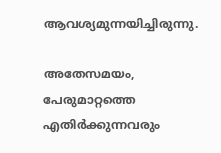ആവശ്യമുന്നയിച്ചിരുന്നു.

അതേസമയം, പേരുമാറ്റത്തെ എതിർക്കുന്നവരും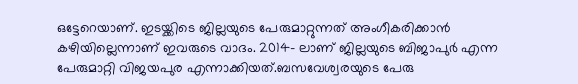ഒട്ടേറെയാണ്. ഇടയ്ക്കിടെ ജില്ലയുടെ പേരുമാറ്റുന്നത് അംഗീകരിക്കാൻ കഴിയില്ലെന്നാണ് ഇവരുടെ വാദം. 2014- ലാണ് ജില്ലയുടെ ബിജാപുർ എന്ന പേരുമാറ്റി വിജയപുര എന്നാക്കിയത്.ബസവേശ്വരയുടെ പേരു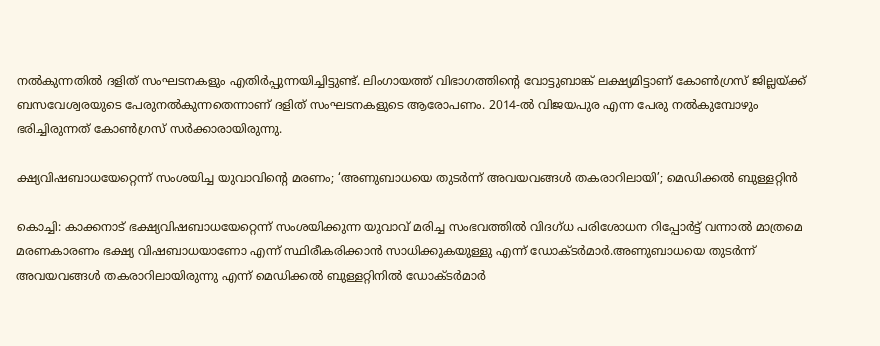നൽകുന്നതിൽ ദളിത് സംഘടനകളും എതിർപ്പുന്നയിച്ചിട്ടുണ്ട്. ലിംഗായത്ത് വിഭാഗത്തിന്റെ വോട്ടുബാങ്ക് ലക്ഷ്യമിട്ടാണ് കോൺഗ്രസ് ജില്ലയ്ക്ക് ബസവേശ്വരയുടെ പേരുനൽകുന്നതെന്നാണ് ദളിത് സംഘടനകളുടെ ആരോപണം. 2014-ൽ വിജയപുര എന്ന പേരു നൽകുമ്പോഴും ഭരിച്ചിരുന്നത് കോൺഗ്രസ് സർക്കാരായിരുന്നു.

ക്ഷ്യവിഷബാധയേറ്റെന്ന് സംശയിച്ച യുവാവിന്റെ മരണം; ‘അണുബാധയെ തുടര്‍ന്ന് അവയവങ്ങള്‍ തകരാറിലായി’; മെഡിക്കല്‍ ബുള്ളറ്റിൻ

കൊച്ചി: കാക്കനാട് ഭക്ഷ്യവിഷബാധയേറ്റെന്ന് സംശയിക്കുന്ന യുവാവ് മരിച്ച സംഭവത്തില്‍ വിദഗ്ധ പരിശോധന റിപ്പോര്‍ട്ട് വന്നാല്‍ മാത്രമെ മരണകാരണം ഭക്ഷ്യ വിഷബാധയാണോ എന്ന് സ്ഥിരീകരിക്കാൻ സാധിക്കുകയുള്ളു എന്ന് ഡോക്ടര്‍മാര്‍.അണുബാധയെ തുടര്‍ന്ന് അവയവങ്ങള്‍ തകരാറിലായിരുന്നു എന്ന് മെഡിക്കല്‍ ബുള്ളറ്റിനില്‍ ഡോക്ടര്‍മാര്‍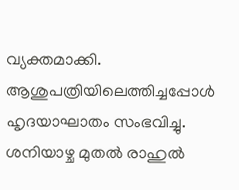വ്യക്തമാക്കി. ആശുപത്രിയിലെത്തിച്ചപ്പോള്‍ ഹൃദയാഘാതം സംഭവിച്ചു. ശനിയാഴ്ച മുതല്‍ രാഹുല്‍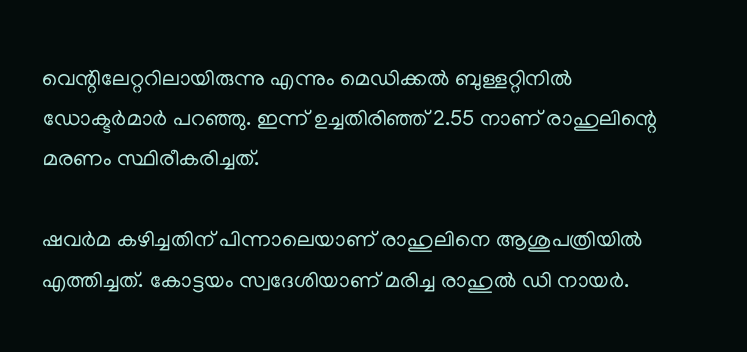വെന്റിലേറ്ററിലായിരുന്നു എന്നും മെഡിക്കല്‍ ബുള്ളറ്റിനില്‍ ഡോക്ടര്‍മാര്‍ പറഞ്ഞു. ഇന്ന് ഉച്ചതിരിഞ്ഞ് 2.55 നാണ് രാഹുലിന്റെ മരണം സ്ഥിരീകരിച്ചത്.

ഷവര്‍മ കഴിച്ചതിന് പിന്നാലെയാണ് രാഹുലിനെ ആശുപത്രിയില്‍ എത്തിച്ചത്. കോട്ടയം സ്വദേശിയാണ് മരിച്ച രാഹുല്‍ ഡി നായര്‍.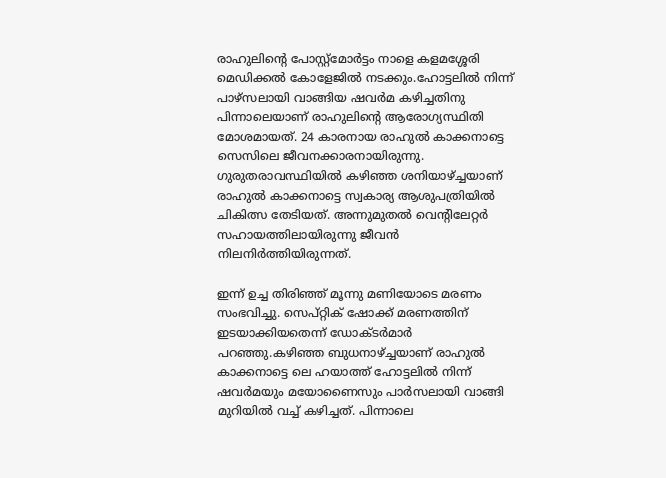രാഹുലിന്റെ പോസ്റ്റ്മോര്‍ട്ടം നാളെ കളമശ്ശേരി മെഡിക്കല്‍ കോളേജില്‍ നടക്കും.ഹോട്ടലില്‍ നിന്ന് പാഴ്സലായി വാങ്ങിയ ഷവര്‍മ കഴിച്ചതിനു പിന്നാലെയാണ് രാഹുലിന്‍റെ ആരോഗ്യസ്ഥിതി മോശമായത്. 24 കാരനായ രാഹുല്‍ കാക്കനാട്ടെ സെസിലെ ജീവനക്കാരനായിരുന്നു. ഗുരുതരാവസ്ഥിയില്‍ കഴിഞ്ഞ ശനിയാഴ്ച്ചയാണ് രാഹുല്‍ കാക്കനാട്ടെ സ്വകാര്യ ആശുപത്രിയില്‍ ചികിത്സ തേടിയത്. അന്നുമുതല്‍ വെന്‍റിലേറ്റര്‍ സഹായത്തിലായിരുന്നു ജീവൻ നിലനിര്‍ത്തിയിരുന്നത്.

ഇന്ന് ഉച്ച തിരിഞ്ഞ് മൂന്നു മണിയോടെ മരണം സംഭവിച്ചു. സെപ്റ്റിക് ഷോക്ക് മരണത്തിന് ഇടയാക്കിയതെന്ന് ഡോക്ടര്‍മാര്‍ പറഞ്ഞു.കഴിഞ്ഞ ബുധനാഴ്ച്ചയാണ് രാഹുല്‍ കാക്കനാട്ടെ ലെ ഹയാത്ത് ഹോട്ടലില്‍ നിന്ന് ഷവര്‍മയും മയോണൈസും പാര്‍സലായി വാങ്ങി മുറിയില്‍ വച്ച്‌ കഴിച്ചത്. പിന്നാലെ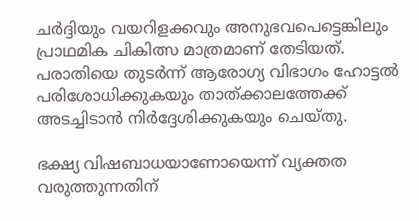ചര്‍ദ്ദിയും വയറിളക്കവും അനുഭവപെട്ടെങ്കിലും പ്രാഥമിക ചികിത്സ മാത്രമാണ് തേടിയത്. പരാതിയെ തുടര്‍ന്ന് ആരോഗ്യ വിഭാഗം ഹോട്ടല്‍ പരിശോധിക്കുകയും താത്ക്കാലത്തേക്ക് അടച്ചിടാൻ നിര്‍ദ്ദേശിക്കുകയും ചെയ്തു.

ഭക്ഷ്യ വിഷബാധയാണോയെന്ന് വ്യക്തത വരുത്തുന്നതിന്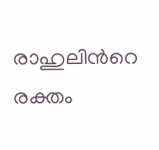രാഹുലിന്‍റെ രക്തം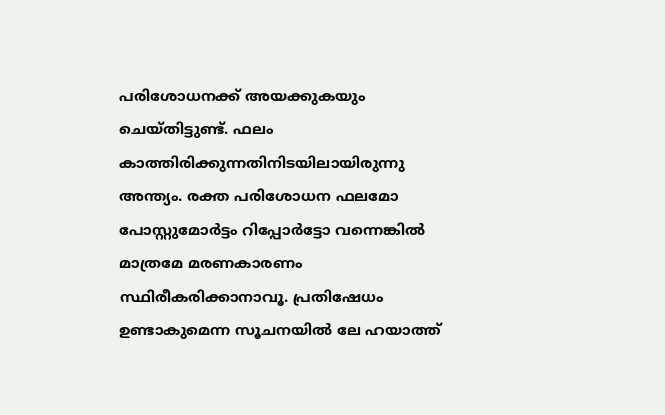പരിശോധനക്ക് അയക്കുകയും ചെയ്തിട്ടുണ്ട്. ഫലം കാത്തിരിക്കുന്നതിനിടയിലായിരുന്നു അന്ത്യം. രക്ത പരിശോധന ഫലമോ പോസ്റ്റുമോര്‍ട്ടം റിപ്പോര്‍ട്ടോ വന്നെങ്കില്‍ മാത്രമേ മരണകാരണം സ്ഥിരീകരിക്കാനാവൂ. പ്രതിഷേധം ഉണ്ടാകുമെന്ന സൂചനയില്‍ ലേ ഹയാത്ത്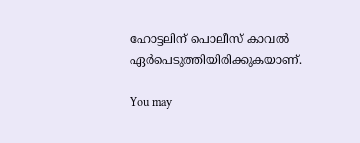ഹോട്ടലിന് പൊലീസ് കാവല്‍ ഏര്‍പെടുത്തിയിരിക്കുകയാണ്.

You may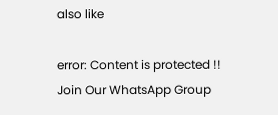also like

error: Content is protected !!
Join Our WhatsApp Group